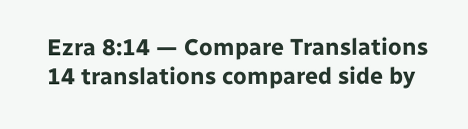Ezra 8:14 — Compare Translations
14 translations compared side by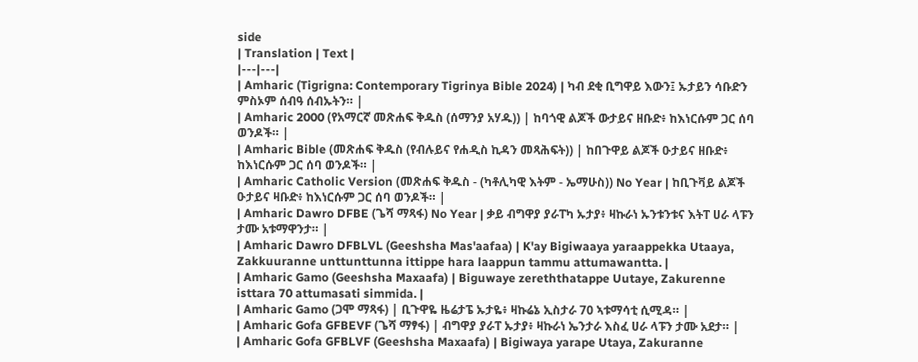side
| Translation | Text |
|---|---|
| Amharic (Tigrigna: Contemporary Tigrinya Bible 2024) | ካብ ደቂ ቢግዋይ እውን፤ ኡታይን ሳቡድን ምስኦም ሰብዓ ሰብኡትን። |
| Amharic 2000 (የአማርኛ መጽሐፍ ቅዱስ (ሰማንያ አሃዱ)) | ከባጎዊ ልጆች ውታይና ዘቡድ፥ ከእነርሱም ጋር ሰባ ወንዶች። |
| Amharic Bible (መጽሐፍ ቅዱስ (የብሉይና የሐዲስ ኪዳን መጻሕፍት)) | ከበጉዋይ ልጆች ዑታይና ዘቡድ፥ ከእነርሱም ጋር ሰባ ወንዶች። |
| Amharic Catholic Version (መጽሐፍ ቅዱስ - (ካቶሊካዊ እትም - ኤማሁስ)) No Year | ከቢጉቫይ ልጆች ዑታይና ዛቡድ፥ ከእነርሱም ጋር ሰባ ወንዶች። |
| Amharic Dawro DFBE (ጌሻ ማጻፋ) No Year | ቃይ ብግዋያ ያራፐካ ኡታያ፥ ዛኩራነ ኡንቱንቱና እትፐ ሀራ ላፑን ታሙ አቱማዋንታ። |
| Amharic Dawro DFBLVL (Geeshsha Mas'aafaa) | K'ay Bigiwaaya yaraappekka Utaaya, Zakkuuranne unttunttunna ittippe hara laappun tammu attumawantta. |
| Amharic Gamo (Geeshsha Maxaafa) | Biguwaye zereththatappe Uutaye, Zakurenne isttara 70 attumasati simmida. |
| Amharic Gamo (ጋሞ ማጻፋ) | ቢጉዋዬ ዜሬታፔ ኡታዬ፥ ዛኩሬኔ ኢስታራ 70 ኣቱማሳቲ ሲሚዳ። |
| Amharic Gofa GFBEVF (ጌሻ ማፃፋ) | ብግዋያ ያራፐ ኡታያ፥ ዛኩራነ ኤንታራ እስፈ ሀራ ላፑን ታሙ አደታ። |
| Amharic Gofa GFBLVF (Geeshsha Maxaafa) | Bigiwaya yarape Utaya, Zakuranne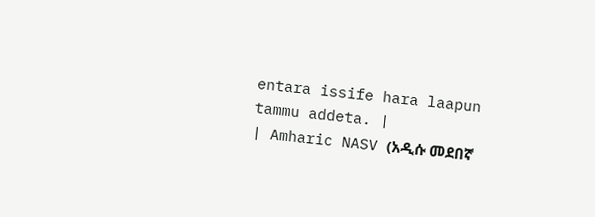entara issife hara laapun tammu addeta. |
| Amharic NASV (አዲሱ መደበኛ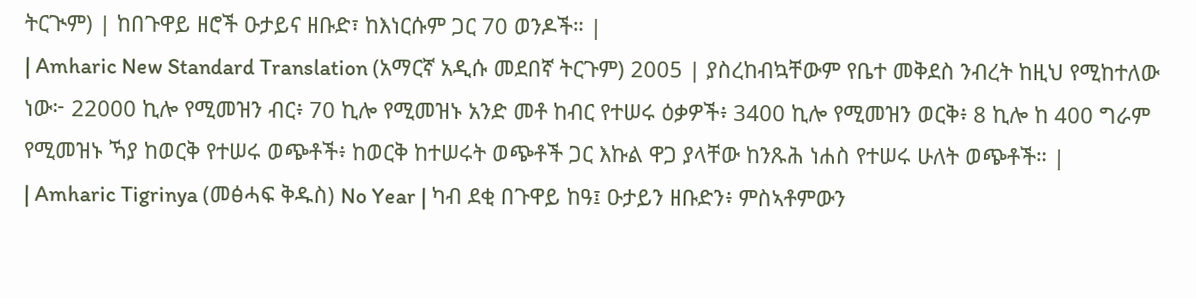ትርጒም) | ከበጉዋይ ዘሮች ዑታይና ዘቡድ፣ ከእነርሱም ጋር 70 ወንዶች። |
| Amharic New Standard Translation (አማርኛ አዲሱ መደበኛ ትርጉም) 2005 | ያስረከብኳቸውም የቤተ መቅደስ ንብረት ከዚህ የሚከተለው ነው፦ 22000 ኪሎ የሚመዝን ብር፥ 70 ኪሎ የሚመዝኑ አንድ መቶ ከብር የተሠሩ ዕቃዎች፥ 3400 ኪሎ የሚመዝን ወርቅ፥ 8 ኪሎ ከ 400 ግራም የሚመዝኑ ኻያ ከወርቅ የተሠሩ ወጭቶች፥ ከወርቅ ከተሠሩት ወጭቶች ጋር እኩል ዋጋ ያላቸው ከንጹሕ ነሐስ የተሠሩ ሁለት ወጭቶች። |
| Amharic Tigrinya (መፅሓፍ ቅዱስ) No Year | ካብ ደቂ በጉዋይ ከዓ፤ ዑታይን ዘቡድን፥ ምስኣቶምውን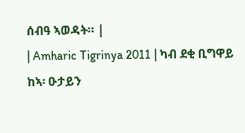ሰብዓ ኣወዳት። |
| Amharic Tigrinya 2011 | ካብ ደቂ ቢግዋይ ከኣ፡ ዑታይን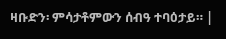ዛቡድን፡ ምሳታቶምውን ሰብዓ ተባዕታይ። |